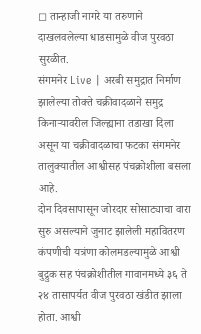◻ तान्हाजी नागरे या तरुणाने दाखलवलेल्या धाडसामुळे वीज पुरवठा सुरळीत.
संगमनेर Live | अरबी समुद्रात निर्माण झालेल्या तोक्ते चक्रीवादळाने समुद्र किनाऱ्यावरील जिल्ह्याना तडाखा दिला असून या चक्रीवादळाचा फटका संगमनेर तालुक्यातील आश्वीसह पंचक्रोशीला बसला आहे.
दोन दिवसापासून जोरदार सोसाट्याचा वारा सुरु असल्याने जुनाट झालेली महावितरण कंपणीची यत्रंणा कोलमडल्यामुळे आश्वी बुद्रुक सह पंचक्रोशीतील गावानमध्ये ३६ ते २४ तासापर्यत वीज पुरवठा खंडीत झाला होता. आश्वी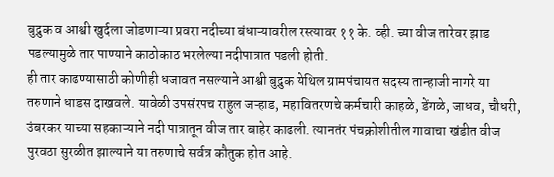बुद्रुक व आश्वी खुर्दला जोडणाऱ्या प्रवरा नदीच्या बंधाऱ्यावरील रस्त्यावर ११ के. व्ही. च्या वीज तारेवर झाड पडल्यामुळे तार पाण्याने काठोकाठ भरलेल्या नदीपात्रात पडली होती.
ही तार काढण्यासाठी कोणीही धजावत नसल्याने आश्वी बुद्रुक येथिल ग्रामपंचायत सदस्य तान्हाजी नागरे या तरुणाने धाडस दाखवले. यावेळी उपसंरपच राहुल जऱ्हाड, महावितरणचे कर्मचारी काहळे, डेंगळे, जाधव, चौधरी, उंबरकर याच्या सहकाऱ्याने नदी पात्रातून वीज तार बाहेर काढली. त्यानतंर पंचक्रोशीतील गावाचा खंडीत वीज पुरवठा सुरळीत झाल्याने या तरुणाचे सर्वत्र कौतुक होत आहे.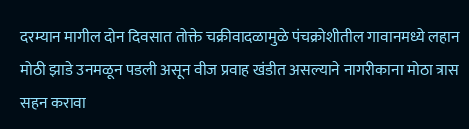दरम्यान मागील दोन दिवसात तोक्ते चक्रीवादळामुळे पंचक्रोशीतील गावानमध्ये लहान मोठी झाडे उनमळून पडली असून वीज प्रवाह खंडीत असल्याने नागरीकाना मोठा त्रास सहन करावा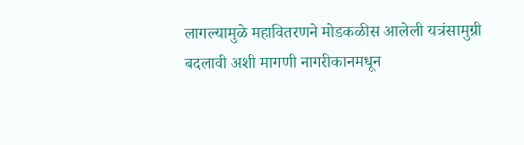लागल्यामुळे महावितरणने मोडकळीस आलेली यत्रंसामुग्री बदलावी अशी मागणी नागरीकानमधून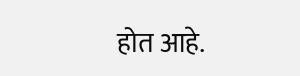होत आहे.